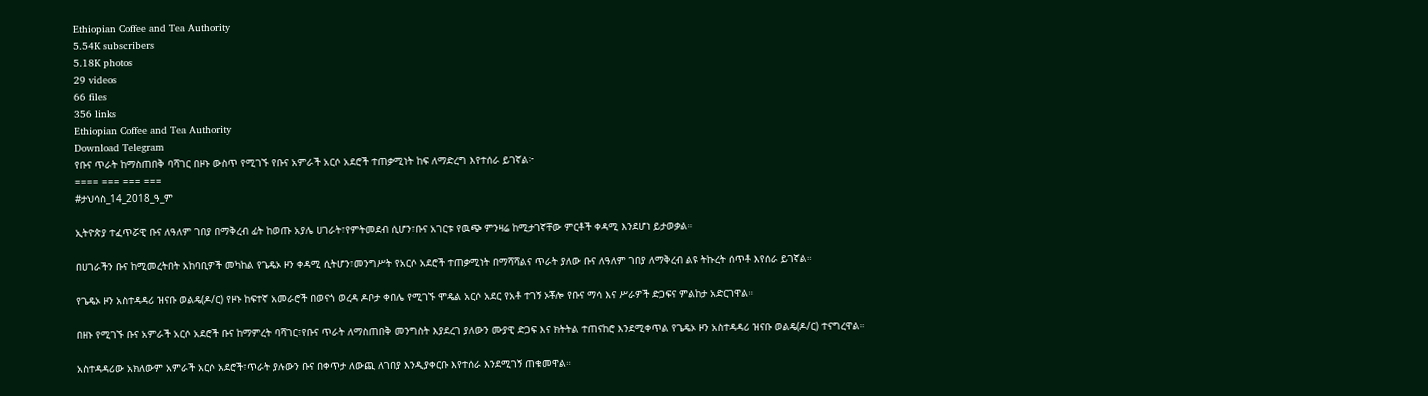Ethiopian Coffee and Tea Authority
5.54K subscribers
5.18K photos
29 videos
66 files
356 links
Ethiopian Coffee and Tea Authority
Download Telegram
የቡና ጥራት ከማስጠበቅ ባሻገር በዞኑ ውስጥ የሚገኙ የቡና አምራች አርሶ አደሮች ተጠቃሚነት ከፍ ለማድረግ እየተሰራ ይገኛል፦
==== === === ===
#ታህሳስ_14_2018_ዓ_ም

ኢትዮጵያ ተፈጥሯዊ ቡና ለዓለም ገበያ በማቅረብ ፊት ከወጡ አያሌ ሀገራት፣የምትመደብ ሲሆን፣ቡና አገርቱ የዉጭ ምንዛሬ ከሚታገኛቸው ምርቶች ቀዳሚ እንደሆነ ይታወቃል።

በሀገራችን ቡና ከሚመረትበት አከባቢዎች መካከል የጌዴኦ ዞን ቀዳሚ ሲትሆን፣መንግሥት የአርሶ አደሮች ተጠቃሚነት በማሻሻልና ጥራት ያለው ቡና ለዓለም ገበያ ለማቅረብ ልዩ ትኩረት ሰጥቶ እየሰራ ይገኛል።

የጌዴኦ ዞን አስተዳዳሪ ዝናቡ ወልዴ(ዶ/ር) የዞኑ ከፍተኛ አመራሮች በወናጎ ወረዳ ዶቦታ ቀበሌ የሚገኙ ሞዴል አርሶ አደር የአቶ ተገኝ ኦቾሎ የቡና ማሳ እና ሥራዎች ድጋፍና ምልከታ አድርገዋል።

በዘኑ የሚገኙ ቡና አምራች አርሶ አደሮች ቡና ከማምረት ባሻገር፣የቡና ጥራት ለማስጠበቅ መንግስት እያደረገ ያለውን ሙያዊ ድጋፍ እና ክትትል ተጠናከሮ እንደሚቀጥል የጌዴኦ ዞን አስተዳዳሪ ዝናቡ ወልዴ(ዶ/ር) ተናግረዋል።

አስተዳዳሪው አክለውም አምራች አርሶ አደሮች፣ጥራት ያሉውን ቡና በቀጥታ ለውጪ ለገበያ እንዲያቀርቡ እየተሰራ እንደሚገኝ ጠቁመዋል።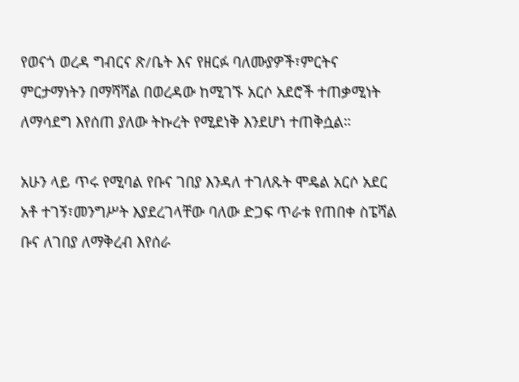የወናጎ ወረዳ ግብርና ጽ/ቤት እና የዘርፉ ባለሙያዎች፣ምርትና ምርታማነትን በማሻሻል በወረዳው ከሚገኙ አርሶ አደሮች ተጠቃሚነት ለማሳደግ እየሰጠ ያለው ትኩረት የሚደነቅ እንደሆነ ተጠቅሷል።

አሁን ላይ ጥሩ የሚባል የቡና ገበያ እንዳለ ተገለጹት ሞዴል አርሶ አደር አቶ ተገኝ፣መንግሥት እያደረገላቸው ባለው ድጋፍ ጥራቱ የጠበቀ ስፔሻል ቡና ለገበያ ለማቅረብ እየሰራ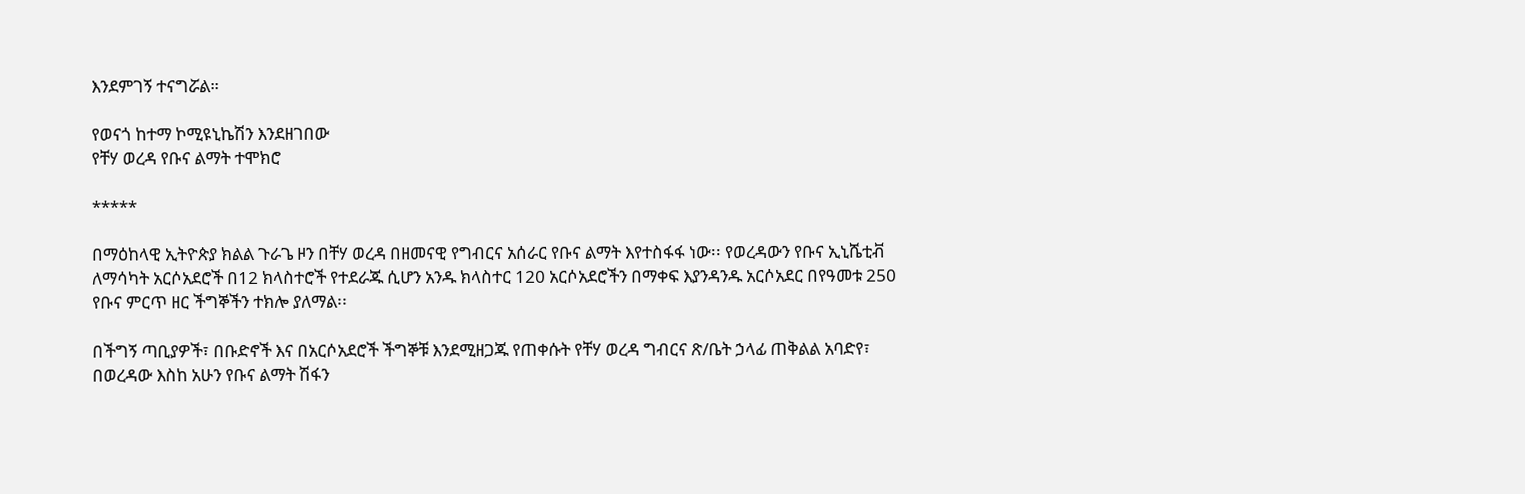እንደምገኝ ተናግሯል።

የወናጎ ከተማ ኮሚዩኒኬሽን እንደዘገበው
የቸሃ ወረዳ የቡና ልማት ተሞክሮ

*****

በማዕከላዊ ኢትዮጵያ ክልል ጉራጌ ዞን በቸሃ ወረዳ በዘመናዊ የግብርና አሰራር የቡና ልማት እየተስፋፋ ነው፡፡ የወረዳውን የቡና ኢኒሼቲቭ ለማሳካት አርሶአደሮች በ12 ክላስተሮች የተደራጁ ሲሆን አንዱ ክላስተር 120 አርሶአደሮችን በማቀፍ እያንዳንዱ አርሶአደር በየዓመቱ 250 የቡና ምርጥ ዘር ችግኞችን ተክሎ ያለማል፡፡

በችግኝ ጣቢያዎች፣ በቡድኖች እና በአርሶአደሮች ችግኞቹ እንደሚዘጋጁ የጠቀሱት የቸሃ ወረዳ ግብርና ጽ/ቤት ኃላፊ ጠቅልል አባድየ፣ በወረዳው እስከ አሁን የቡና ልማት ሽፋን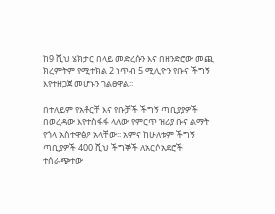ከ9 ሺህ ሄክታር በላይ መድረሱን እና በዘንድሮው መጪ ክረምትም የሚተክል 2 ነጥብ 5 ሚሊዮን የቡና ችግኝ እየተዘጋጀ መሆኑን ገልፀዋል፡፡

በተለይም የአቶርቸ እና የቡቻች ችግኝ ጣቢያያዎች በወረዳው እየተስፋፋ ላለው የምርጥ ዝሪያ ቡና ልማት የጎላ አስተዋፅዖ አላቸው፡፡ አምና ከሁለቱም ችግኝ ጣቢያዎች 400 ሺህ ችግኞች ለአርሶአደሮች ተሰራጭተው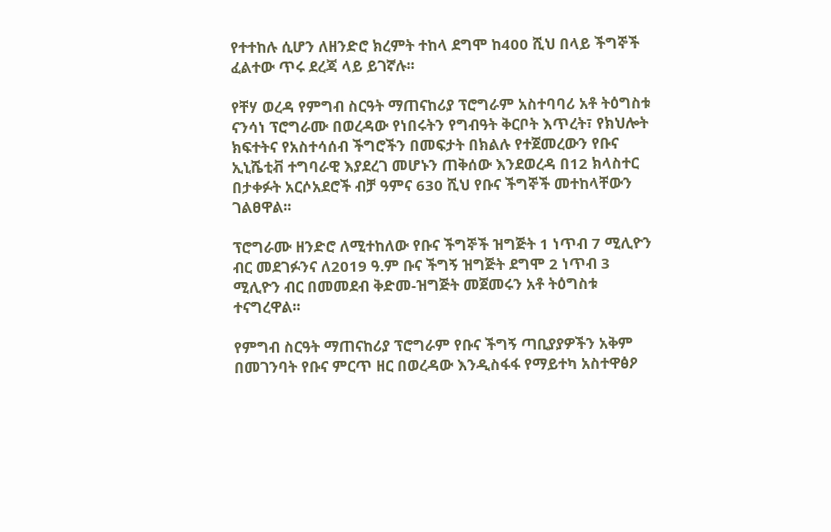የተተከሉ ሲሆን ለዘንድሮ ክረምት ተከላ ደግሞ ከ400 ሺህ በላይ ችግኞች ፈልተው ጥሩ ደረጃ ላይ ይገኛሉ፡፡

የቸሃ ወረዳ የምግብ ስርዓት ማጠናከሪያ ፕሮግራም አስተባባሪ አቶ ትዕግስቱ ናንሳነ ፕሮግራሙ በወረዳው የነበሩትን የግብዓት ቅርቦት እጥረት፣ የክህሎት ክፍተትና የአስተሳሰብ ችግሮችን በመፍታት በክልሉ የተጀመረውን የቡና ኢኒሼቲቭ ተግባራዊ እያደረገ መሆኑን ጠቅሰው እንደወረዳ በ12 ክላስተር በታቀፉት አርሶአደሮች ብቻ ዓምና 630 ሺህ የቡና ችግኞች መተከላቸውን ገልፀዋል፡፡

ፕሮግራሙ ዘንድሮ ለሚተከለው የቡና ችግኞች ዝግጅት 1 ነጥብ 7 ሚሊዮን ብር መደገፉንና ለ2019 ዓ.ም ቡና ችግኝ ዝግጅት ደግሞ 2 ነጥብ 3 ሚሊዮን ብር በመመደብ ቅድመ-ዝግጅት መጀመሩን አቶ ትዕግስቱ ተናግረዋል፡፡

የምግብ ስርዓት ማጠናከሪያ ፕሮግራም የቡና ችግኝ ጣቢያያዎችን አቅም በመገንባት የቡና ምርጥ ዘር በወረዳው እንዲስፋፋ የማይተካ አስተዋፅዖ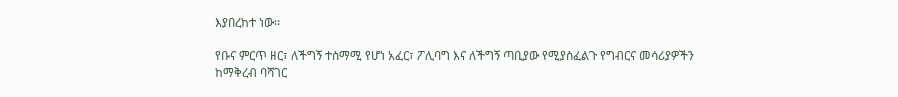እያበረከተ ነው፡፡

የቡና ምርጥ ዘር፣ ለችግኝ ተስማሚ የሆነ አፈር፣ ፖሊባግ እና ለችግኝ ጣቢያው የሚያስፈልጉ የግብርና መሳሪያዎችን ከማቅረብ ባሻገር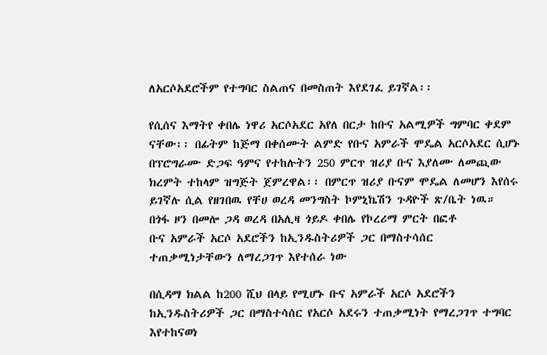ለአርሶአደሮችም የተግባር ስልጠና በመስጠት እየደገፈ ይገኛል፡፡

የሲሰና እማትየ ቀበሌ ነዋሪ አርሶአደር አየለ በርታ ከቡና አልሚዎች ግምባር ቀደም ናቸው፡፡ በፊትም ከጅማ በቀሰሙት ልምድ የቡና አምራች ሞዴል አርሶአደር ሲሆኑ በፕሮግራሙ ድጋፍ ዓምና የተከሉትን 250 ምርጥ ዝሪያ ቡና እያለሙ ለመጪው ክረምት ተከላም ዝግጅት ጀምረዋል፡፡ በምርጥ ዝሪያ ቡናም ሞዴል ለመሆን እየሰሩ ይገኛሉ ሲል የዘገበዉ የቸሀ ወረዳ መንግስት ኮምኒኬሽን ጉዳዮች ጽ/ቤት ነዉ።
በጎፋ ዞን በመሎ ጋዳ ወረዳ በአሊዛ ጎይዶ ቀበሌ የኮረሪማ ምርት በፎቶ
ቡና አምራች አርሶ አደሮችን ከኢንዱስትሪዎች ጋር በማስተሳሰር ተጠቃሚነታቸውን ለማረጋገጥ እየተሰራ ነው

በሲዳማ ክልል ከ200 ሺህ በላይ የሚሆኑ ቡና አምራች አርሶ አደሮችን ከኢንዱስትሪዎች ጋር በማስተሳሰር የአርሶ አደሩን ተጠቃሚነት የማረጋገጥ ተግባር እየተከናወነ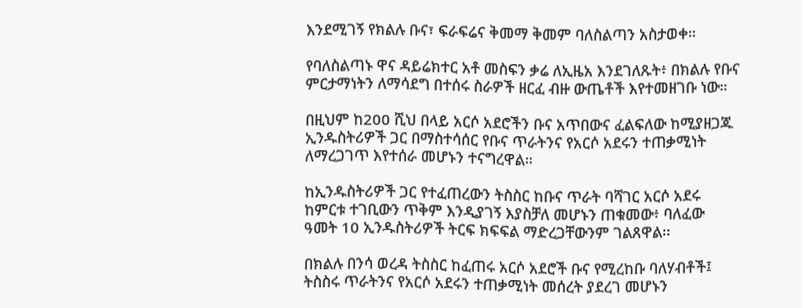እንደሚገኝ የክልሉ ቡና፣ ፍራፍሬና ቅመማ ቅመም ባለስልጣን አስታወቀ።

የባለስልጣኑ ዋና ዳይሬክተር አቶ መስፍን ቃሬ ለኢዜአ እንደገለጹት፥ በክልሉ የቡና ምርታማነትን ለማሳደግ በተሰሩ ስራዎች ዘርፈ ብዙ ውጤቶች እየተመዘገቡ ነው።

በዚህም ከ200 ሺህ በላይ አርሶ አደሮችን ቡና አጥበውና ፈልፍለው ከሚያዘጋጁ ኢንዱስትሪዎች ጋር በማስተሳሰር የቡና ጥራትንና የአርሶ አደሩን ተጠቃሚነት ለማረጋገጥ እየተሰራ መሆኑን ተናግረዋል።

ከኢንዱስትሪዎች ጋር የተፈጠረውን ትስስር ከቡና ጥራት ባሻገር አርሶ አደሩ ከምርቱ ተገቢውን ጥቅም እንዲያገኝ እያስቻለ መሆኑን ጠቁመው፥ ባለፈው ዓመት 10 ኢንዱስትሪዎች ትርፍ ክፍፍል ማድረጋቸውንም ገልጸዋል፡፡

በክልሉ በንሳ ወረዳ ትስስር ከፈጠሩ አርሶ አደሮች ቡና የሚረከቡ ባለሃብቶች፤ ትስስሩ ጥራትንና የአርሶ አደሩን ተጠቃሚነት መሰረት ያደረገ መሆኑን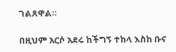ገልጸዋል።

በዚህም አርሶ አደሩ ከችግኝ ተከላ እስከ ቡና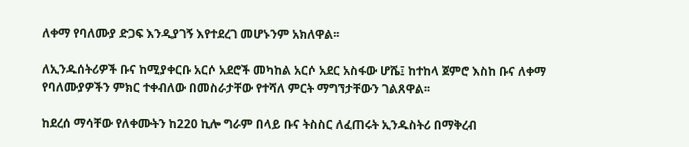ለቀማ የባለሙያ ድጋፍ እንዲያገኝ እየተደረገ መሆኑንም አክለዋል፡፡

ለኢንዱሰትሪዎች ቡና ከሚያቀርቡ አርሶ አደሮች መካከል አርሶ አደር አስፋው ሆሼ፤ ከተከላ ጀምሮ እስከ ቡና ለቀማ የባለሙያዎችን ምክር ተቀብለው በመስራታቸው የተሻለ ምርት ማግኘታቸውን ገልጸዋል፡፡

ከደረሰ ማሳቸው የለቀሙትን ከ220 ኪሎ ግራም በላይ ቡና ትስስር ለፈጠሩት ኢንዱስትሪ በማቅረብ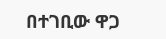በተገቢው ዋጋ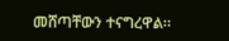መሸጣቸውን ተናግረዋል፡፡